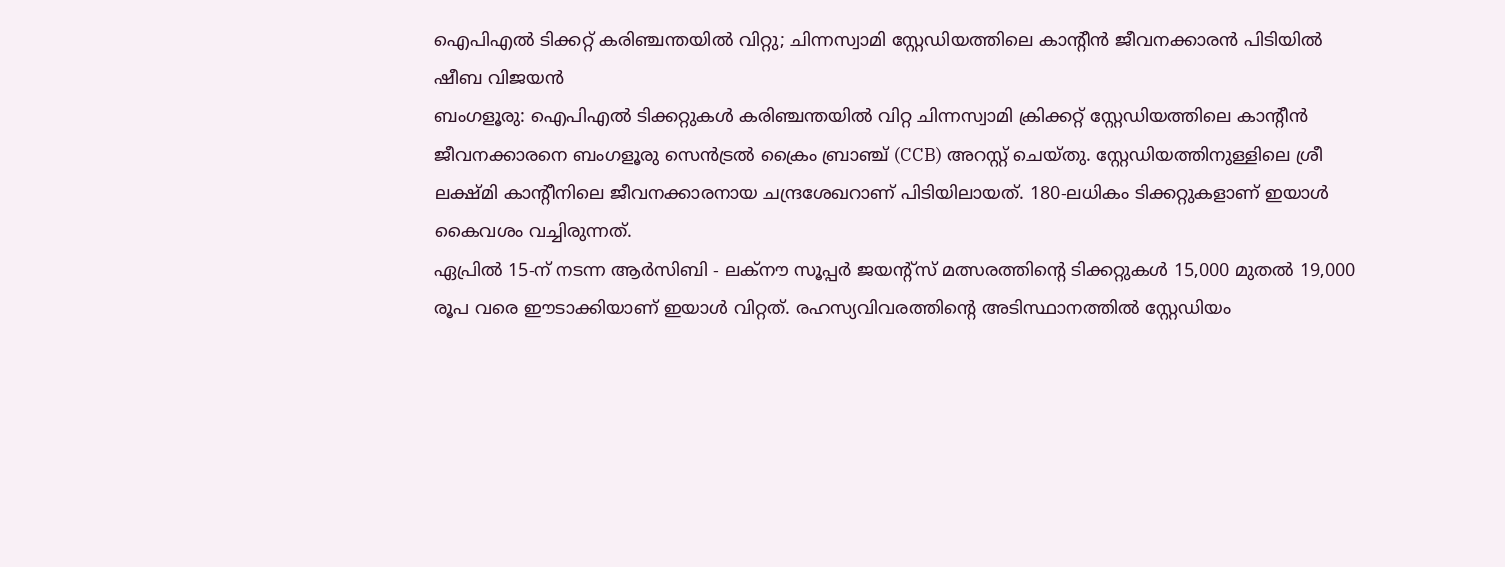ഐപിഎൽ ടിക്കറ്റ് കരിഞ്ചന്തയിൽ വിറ്റു; ചിന്നസ്വാമി സ്റ്റേഡിയത്തിലെ കാന്റീൻ ജീവനക്കാരൻ പിടിയിൽ
ഷീബ വിജയൻ
ബംഗളൂരു: ഐപിഎൽ ടിക്കറ്റുകൾ കരിഞ്ചന്തയിൽ വിറ്റ ചിന്നസ്വാമി ക്രിക്കറ്റ് സ്റ്റേഡിയത്തിലെ കാന്റീൻ ജീവനക്കാരനെ ബംഗളൂരു സെൻട്രൽ ക്രൈം ബ്രാഞ്ച് (CCB) അറസ്റ്റ് ചെയ്തു. സ്റ്റേഡിയത്തിനുള്ളിലെ ശ്രീ ലക്ഷ്മി കാന്റീനിലെ ജീവനക്കാരനായ ചന്ദ്രശേഖറാണ് പിടിയിലായത്. 180-ലധികം ടിക്കറ്റുകളാണ് ഇയാൾ കൈവശം വച്ചിരുന്നത്.
ഏപ്രിൽ 15-ന് നടന്ന ആർസിബി - ലക്നൗ സൂപ്പർ ജയന്റ്സ് മത്സരത്തിന്റെ ടിക്കറ്റുകൾ 15,000 മുതൽ 19,000 രൂപ വരെ ഈടാക്കിയാണ് ഇയാൾ വിറ്റത്. രഹസ്യവിവരത്തിന്റെ അടിസ്ഥാനത്തിൽ സ്റ്റേഡിയം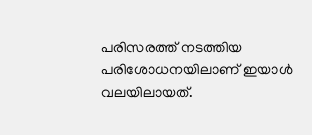പരിസരത്ത് നടത്തിയ പരിശോധനയിലാണ് ഇയാൾ വലയിലായത്.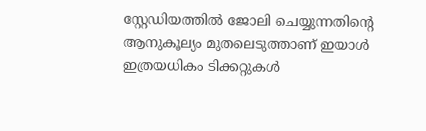സ്റ്റേഡിയത്തിൽ ജോലി ചെയ്യുന്നതിന്റെ ആനുകൂല്യം മുതലെടുത്താണ് ഇയാൾ ഇത്രയധികം ടിക്കറ്റുകൾ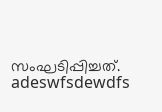സംഘടിപ്പിച്ചത്.
adeswfsdewdfs